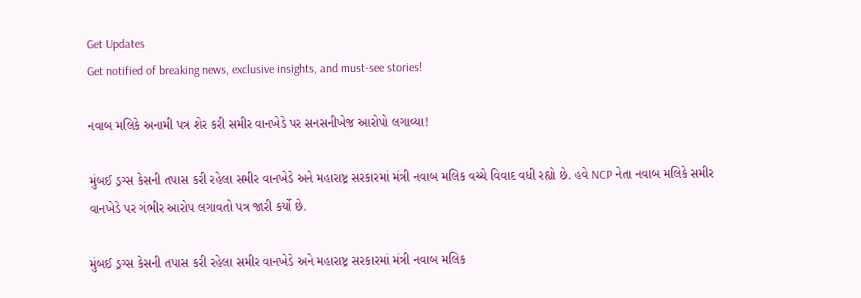Get Updates
Get notified of breaking news, exclusive insights, and must-see stories!

નવાબ મલિકે અનામી પત્ર શેર કરી સમીર વાનખેડે પર સનસનીખેજ આરોપો લગાવ્યા!

મુંબઈ ડ્રગ્સ કેસની તપાસ કરી રહેલા સમીર વાનખેડે અને મહારાષ્ટ્ર સરકારમાં મંત્રી નવાબ મલિક વચ્ચે વિવાદ વધી રહ્યો છે. હવે NCP નેતા નવાબ મલિકે સમીર વાનખેડે પર ગંભીર આરોપ લગાવતો પત્ર જારી કર્યો છે.

મુંબઈ ડ્રગ્સ કેસની તપાસ કરી રહેલા સમીર વાનખેડે અને મહારાષ્ટ્ર સરકારમાં મંત્રી નવાબ મલિક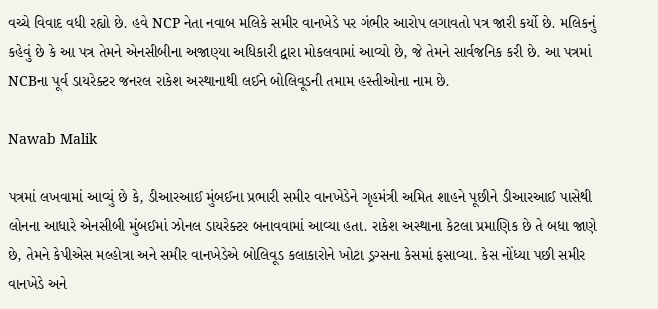વચ્ચે વિવાદ વધી રહ્યો છે. હવે NCP નેતા નવાબ મલિકે સમીર વાનખેડે પર ગંભીર આરોપ લગાવતો પત્ર જારી કર્યો છે. મલિકનું કહેવું છે કે આ પત્ર તેમને એનસીબીના અજાણ્યા અધિકારી દ્વારા મોકલવામાં આવ્યો છે, જે તેમને સાર્વજનિક કરી છે. આ પત્રમાં NCBના પૂર્વ ડાયરેક્ટર જનરલ રાકેશ અસ્થાનાથી લઈને બોલિવૂડની તમામ હસ્તીઓના નામ છે.

Nawab Malik

પત્રમાં લખવામાં આવ્યું છે કે, ડીઆરઆઈ મુંબઈના પ્રભારી સમીર વાનખેડેને ગૃહમંત્રી અમિત શાહને પૂછીને ડીઆરઆઈ પાસેથી લોનના આધારે એનસીબી મુંબઈમાં ઝોનલ ડાયરેક્ટર બનાવવામાં આવ્યા હતા. રાકેશ અસ્થાના કેટલા પ્રમાણિક છે તે બધા જાણે છે, તેમને કેપીએસ મલ્હોત્રા અને સમીર વાનખેડેએ બોલિવૂડ કલાકારોને ખોટા ડ્રગ્સના કેસમાં ફસાવ્યા. કેસ નોંધ્યા પછી સમીર વાનખેડે અને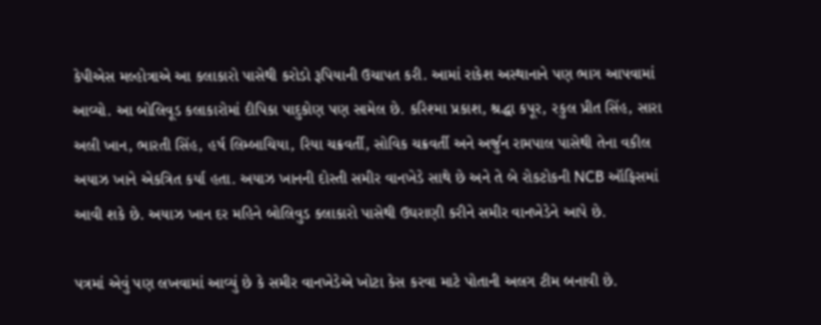કેપીએસ મલ્હોત્રાએ આ કલાકારો પાસેથી કરોડો રૂપિયાની ઉચાપત કરી. આમાં રાકેશ અસ્થાનાને પણ ભાગ આપવામાં આવ્યો. આ બોલિવૂડ કલાકારોમાં દીપિકા પાદુકોણ પણ સામેલ છે. કરિશ્મા પ્રકાશ, શ્રદ્ધા કપૂર, રકુલ પ્રીત સિંહ, સારા અલી ખાન, ભારતી સિંહ, હર્ષ લિમ્બાચિયા, રિયા ચક્રવર્તી, સોવિક ચક્રવર્તી અને અર્જુન રામપાલ પાસેથી તેના વકીલ અયાઝ ખાને એકત્રિત કર્યા હતા. અયાઝ ખાનની દોસ્તી સમીર વાનખેડે સાથે છે અને તે બે રોકટોકની NCB ઑફિસમાં આવી શકે છે. અયાઝ ખાન દર મહિને બોલિવુડ કલાકારો પાસેથી ઉઘરાણી કરીને સમીર વાનખેડેને આપે છે.

પત્રમાં એવું પણ લખવામાં આવ્યું છે કે સમીર વાનખેડેએ ખોટા કેસ કરવા માટે પોતાની અલગ ટીમ બનાવી છે.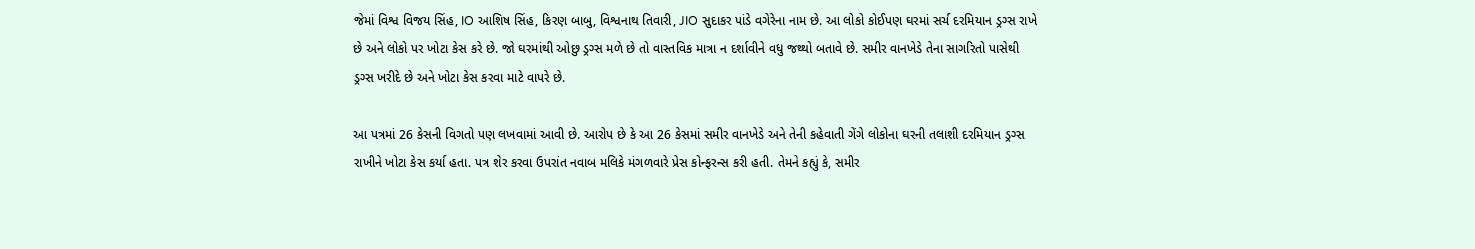જેમાં વિશ્વ વિજય સિંહ, IO આશિષ સિંહ, કિરણ બાબુ, વિશ્વનાથ તિવારી, JIO સુદાકર પાંડે વગેરેના નામ છે. આ લોકો કોઈપણ ઘરમાં સર્ચ દરમિયાન ડ્રગ્સ રાખે છે અને લોકો પર ખોટા કેસ કરે છે. જો ઘરમાંથી ઓછુ ડ્રગ્સ મળે છે તો વાસ્તવિક માત્રા ન દર્શાવીને વધુ જથ્થો બતાવે છે. સમીર વાનખેડે તેના સાગરિતો પાસેથી ડ્રગ્સ ખરીદે છે અને ખોટા કેસ કરવા માટે વાપરે છે.

આ પત્રમાં 26 કેસની વિગતો પણ લખવામાં આવી છે. આરોપ છે કે આ 26 કેસમાં સમીર વાનખેડે અને તેની કહેવાતી ગેંગે લોકોના ઘરની તલાશી દરમિયાન ડ્રગ્સ રાખીને ખોટા કેસ કર્યા હતા. પત્ર શેર કરવા ઉપરાંત નવાબ મલિકે મંગળવારે પ્રેસ કોન્ફરન્સ કરી હતી. તેમને કહ્યું કે, સમીર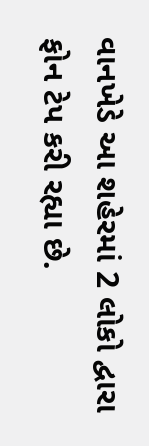વાનખેડે આ શહેરમાં 2 લોકો દ્વારા ફોન ટેપ કરી રહ્યા છે.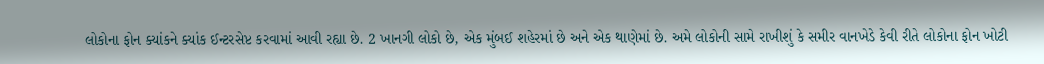લોકોના ફોન ક્યાંકને ક્યાંક ઈન્ટરસેપ્ટ કરવામાં આવી રહ્યા છે. 2 ખાનગી લોકો છે, એક મુંબઈ શહેરમાં છે અને એક થાણેમાં છે. અમે લોકોની સામે રાખીશું કે સમીર વાનખેડે કેવી રીતે લોકોના ફોન ખોટી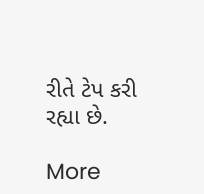રીતે ટેપ કરી રહ્યા છે.

More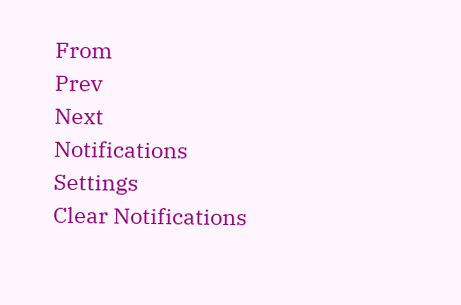From
Prev
Next
Notifications
Settings
Clear Notifications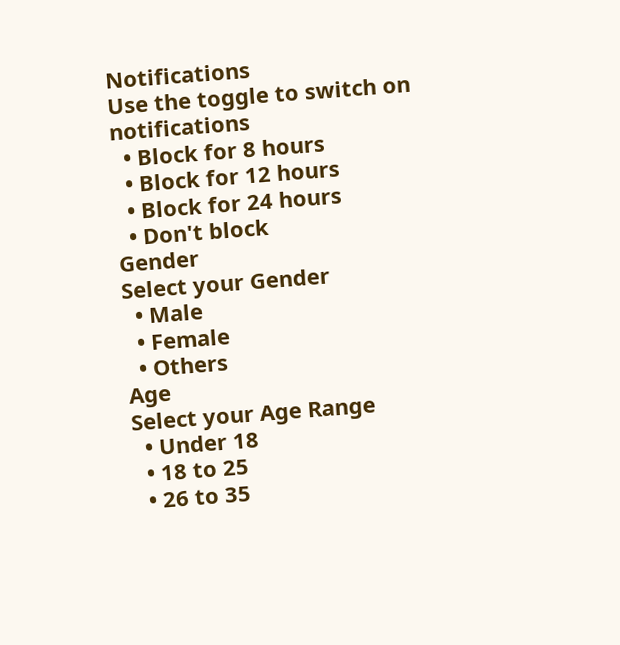Notifications
Use the toggle to switch on notifications
  • Block for 8 hours
  • Block for 12 hours
  • Block for 24 hours
  • Don't block
Gender
Select your Gender
  • Male
  • Female
  • Others
Age
Select your Age Range
  • Under 18
  • 18 to 25
  • 26 to 35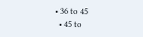• 36 to 45
  • 45 to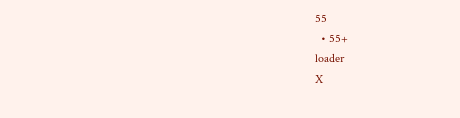55
  • 55+
loader
X